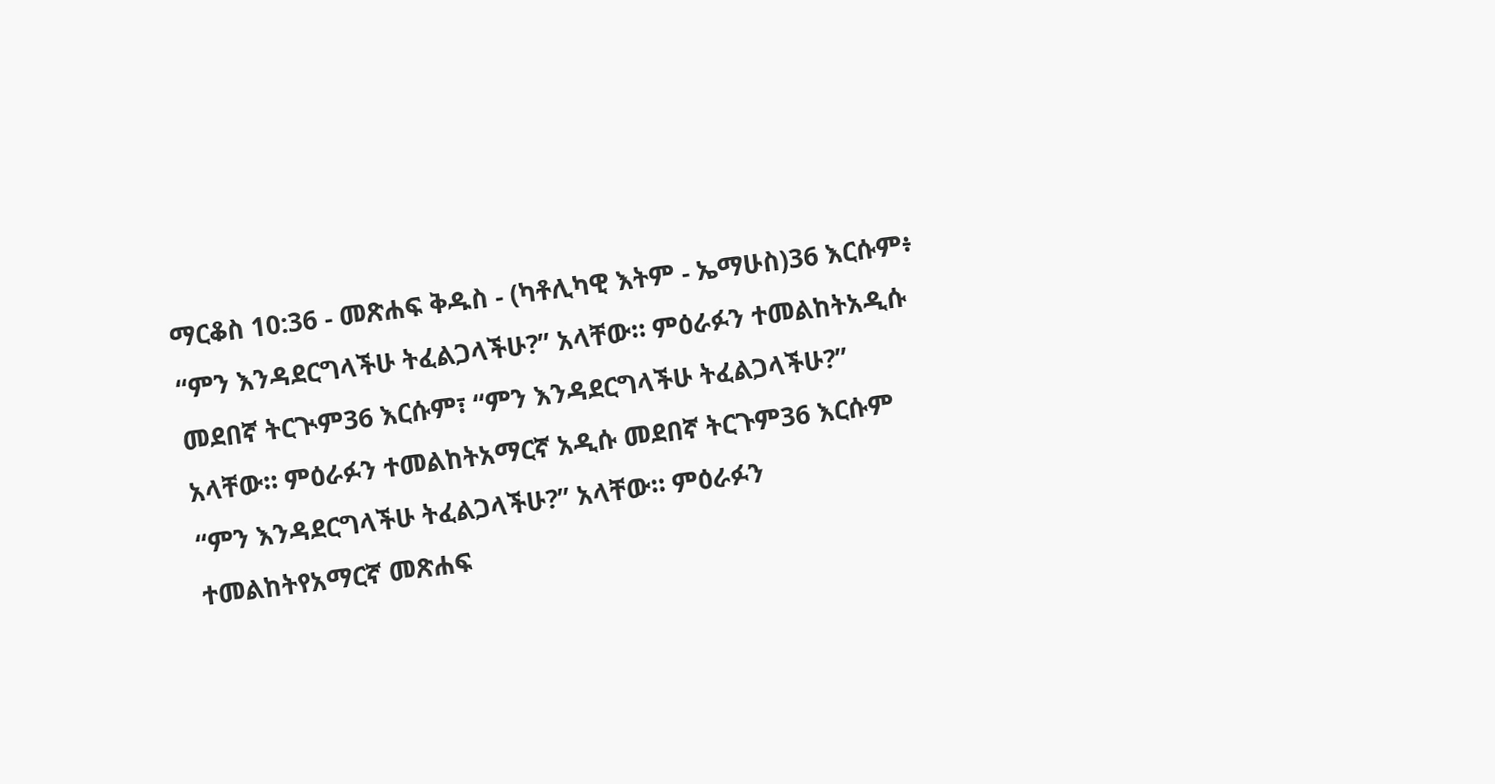ማርቆስ 10:36 - መጽሐፍ ቅዱስ - (ካቶሊካዊ እትም - ኤማሁስ)36 እርሱም፥ “ምን እንዳደርግላችሁ ትፈልጋላችሁ?” አላቸው። ምዕራፉን ተመልከትአዲሱ መደበኛ ትርጒም36 እርሱም፣ “ምን እንዳደርግላችሁ ትፈልጋላችሁ?” አላቸው። ምዕራፉን ተመልከትአማርኛ አዲሱ መደበኛ ትርጉም36 እርሱም “ምን እንዳደርግላችሁ ትፈልጋላችሁ?” አላቸው። ምዕራፉን ተመልከትየአማርኛ መጽሐፍ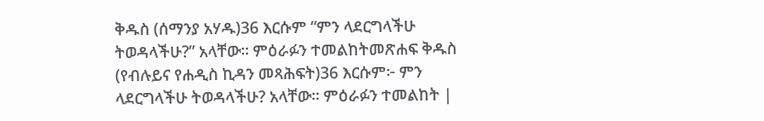ቅዱስ (ሰማንያ አሃዱ)36 እርሱም “ምን ላደርግላችሁ ትወዳላችሁ?” አላቸው። ምዕራፉን ተመልከትመጽሐፍ ቅዱስ (የብሉይና የሐዲስ ኪዳን መጻሕፍት)36 እርሱም፦ ምን ላደርግላችሁ ትወዳላችሁ? አላቸው። ምዕራፉን ተመልከት |